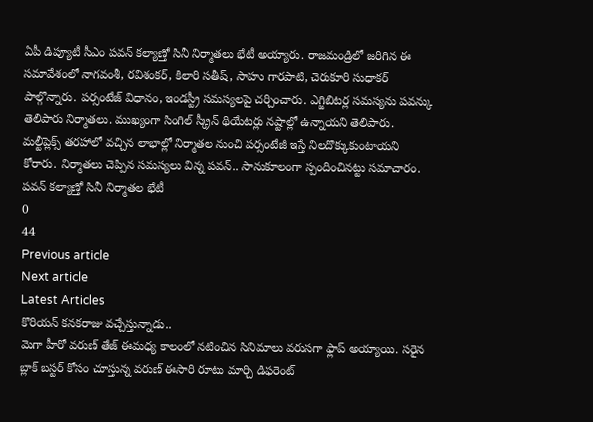ఏపీ డిప్యూటీ సీఎం పవన్ కల్యాణ్తో సినీ నిర్మాతలు భేటీ అయ్యారు. రాజమండ్రిలో జరిగిన ఈ సమావేశంలో నాగవంశీ, రవిశంకర్, కిలారి సతీష్, సాహు గారపాటి, చెరుకూరి సుధాకర్ పాల్గొన్నారు. పర్సంటేజ్ విధానం, ఇండస్ట్రీ సమస్యలపై చర్చించారు. ఎగ్జిబిటర్ల సమస్యను పవన్కు తెలిపారు నిర్మాతలు. ముఖ్యంగా సింగిల్ స్క్రీన్ థియేటర్లు నష్టాల్లో ఉన్నాయని తెలిపారు. మల్టీప్లెక్స్ తరహాలో వచ్చిన లాభాల్లో నిర్మాతల నుంచి పర్సంటేజీ ఇస్తే నిలదొక్కుకుంటాయని కోరారు. నిర్మాతలు చెప్పిన సమస్యలు విన్న పవన్.. సానుకూలంగా స్పందించినట్టు సమాచారం.
పవన్ కల్యాణ్తో సినీ నిర్మాతల భేటీ
0
44
Previous article
Next article
Latest Articles
కొరియన్ కనకరాజు వచ్చేస్తున్నాడు..
మెగా హీరో వరుణ్ తేజ్ ఈమధ్య కాలంలో నటించిన సినిమాలు వరుసగా ఫ్లాప్ అయ్యాయి. సరైన బ్లాక్ బస్టర్ కోసం చూస్తున్న వరుణ్ ఈసారి రూటు మార్చి డిఫరెంట్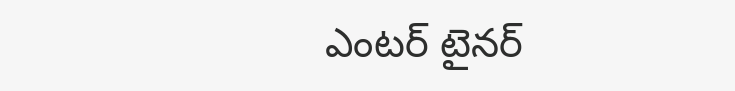ఎంటర్ టైనర్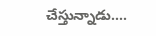చేస్తున్నాడు....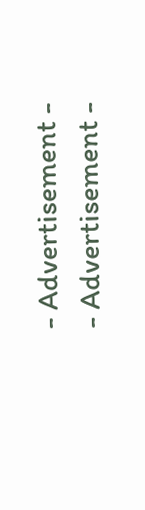- Advertisement -
- Advertisement -